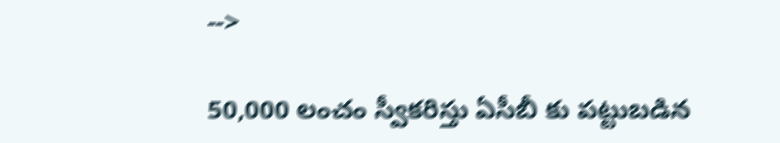-->

50,000 లంచం స్వీకరిస్తు ఏసీబీ కు పట్టుబడిన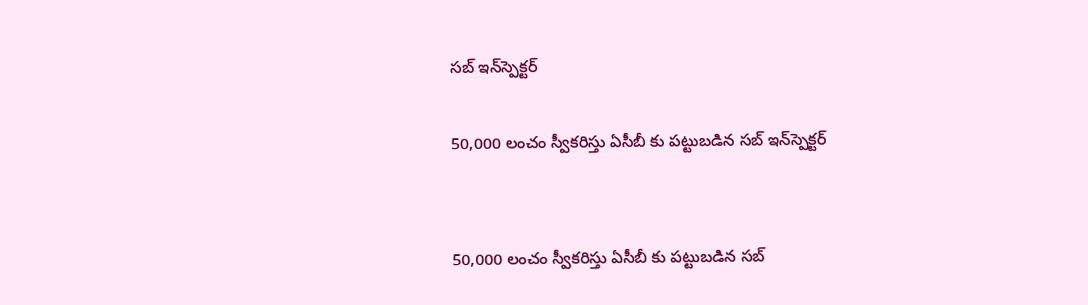సబ్ ఇన్‌స్పెక్టర్

50,000 లంచం స్వీకరిస్తు ఏసీబీ కు పట్టుబడిన సబ్ ఇన్‌స్పెక్టర్


50,000 లంచం స్వీకరిస్తు ఏసీబీ కు పట్టుబడిన సబ్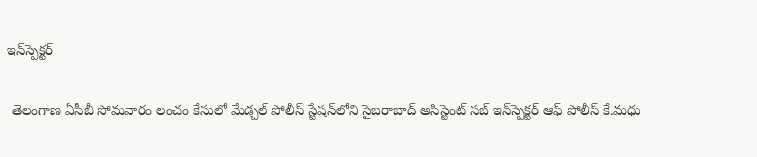ఇన్‌స్పెక్టర్

 తెలంగాణ ఏసీబీ సోమవారం లంచం కేసులో మేడ్చల్ పోలీస్ స్టేషన్‌లోని సైబరాబాద్ అసిస్టెంట్ సబ్ ఇన్‌స్పెక్టర్ ఆఫ్ పోలీస్ కే.మధు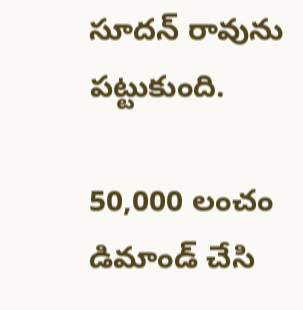సూదన్ రావును పట్టుకుంది.

50,000 లంచం డిమాండ్ చేసి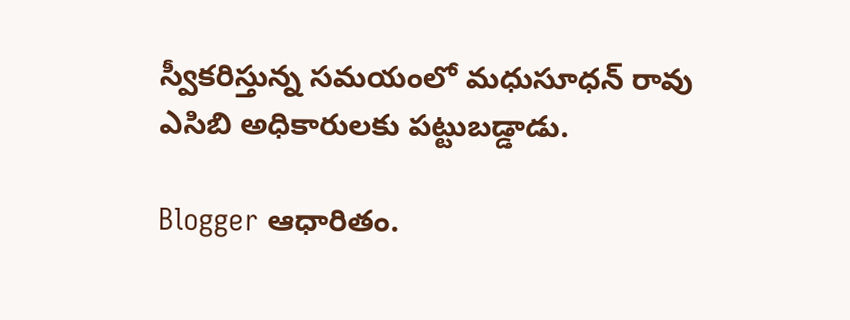స్వీకరిస్తున్న సమయంలో మధుసూధన్ రావు ఎసిబి అధికారులకు పట్టుబడ్డాడు.

Blogger ఆధారితం.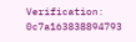Verification: 0c7a163838894793